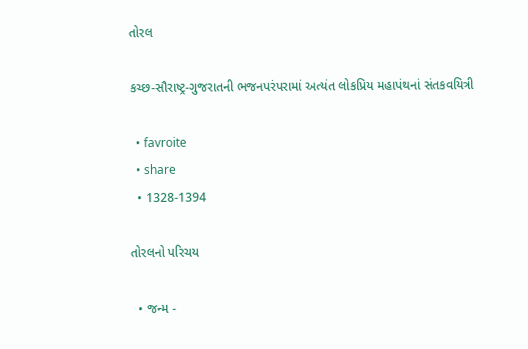તોરલ

કચ્છ-સૌરાષ્ટ્ર-ગુજરાતની ભજનપરંપરામાં અત્યંત લોકપ્રિય મહાપંથનાં સંતકવયિત્રી

  • favroite
  • share
  • 1328-1394

તોરલનો પરિચય

  • જન્મ -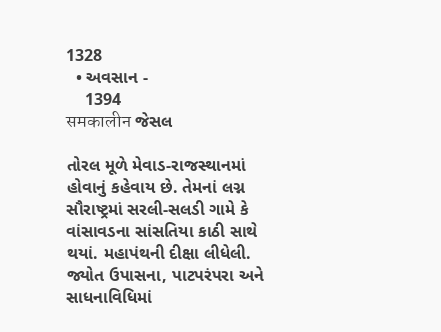1328
  • અવસાન -
    1394
समकालीन જેસલ

તોરલ મૂળે મેવાડ-રાજસ્થાનમાં હોવાનું કહેવાય છે. તેમનાં લગ્ન સૌરાષ્ટ્રમાં સરલી-સલડી ગામે કે વાંસાવડના સાંસતિયા કાઠી સાથે થયાં. મહાપંથની દીક્ષા લીધેલી. જ્યોત ઉપાસના, પાટપરંપરા અને સાધનાવિધિમાં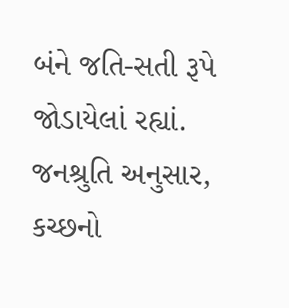બંને જતિ-સતી રૂપે જોડાયેલાં રહ્યાં. જનશ્રુતિ અનુસાર, કચ્છનો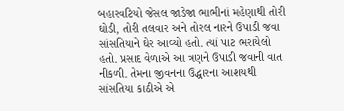બહારવટિયો જેસલ જાડેજા ભાભીનાં મહેણાથી તોરી ઘોડી, તોરી તલવાર અને તોરલ નારને ઉપાડી જવા સાંસતિયાને ઘેર આવ્યો હતો. ત્યાં પાટ ભરાયેલો હતો. પ્રસાદ વેળાએ આ ત્રણને ઉપાડી જવાની વાત નીકળી. તેમના જીવનના ઉદ્ધારના આશયથી સાંસતિયા કાઠીએ એ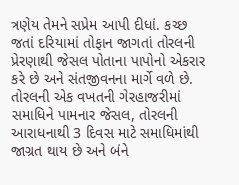ત્રણેય તેમને સપ્રેમ આપી દીધાં. કચ્છ જતાં દરિયામાં તોફાન જાગતાં તોરલની પ્રેરણાથી જેસલ પોતાના પાપોનો એકરાર કરે છે અને સંતજીવનના માર્ગે વળે છે. તોરલની એક વખતની ગેરહાજરીમાં સમાધિને પામનાર જેસલ, તોરલની આરાધનાથી 3 દિવસ માટે સમાધિમાંથી જાગ્રત થાય છે અને બંને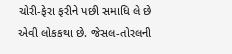ચોરી-ફેરા ફરીને પછી સમાધિ લે છે એવી લોકકથા છે. જેસલ-તોરલની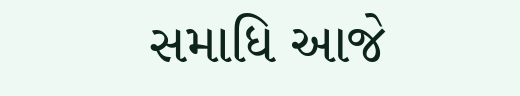સમાધિ આજે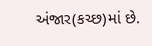અંજાર(કચ્છ)માં છે.